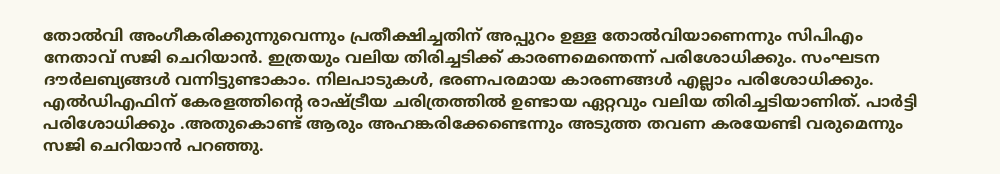തോൽവി അംഗീകരിക്കുന്നുവെന്നും പ്രതീക്ഷിച്ചതിന് അപ്പുറം ഉള്ള തോൽവിയാണെന്നും സിപിഎം നേതാവ് സജി ചെറിയാൻ. ഇത്രയും വലിയ തിരിച്ചടിക്ക് കാരണമെന്തെന്ന് പരിശോധിക്കും. സംഘടന ദൗർലബ്യങ്ങൾ വന്നിട്ടുണ്ടാകാം. നിലപാടുകൾ, ഭരണപരമായ കാരണങ്ങൾ എല്ലാം പരിശോധിക്കും. എൽഡിഎഫിന് കേരളത്തിന്റെ രാഷ്ട്രീയ ചരിത്രത്തിൽ ഉണ്ടായ ഏറ്റവും വലിയ തിരിച്ചടിയാണിത്. പാർട്ടി പരിശോധിക്കും .അതുകൊണ്ട് ആരും അഹങ്കരിക്കേണ്ടെന്നും അടുത്ത തവണ കരയേണ്ടി വരുമെന്നും സജി ചെറിയാൻ പറഞ്ഞു.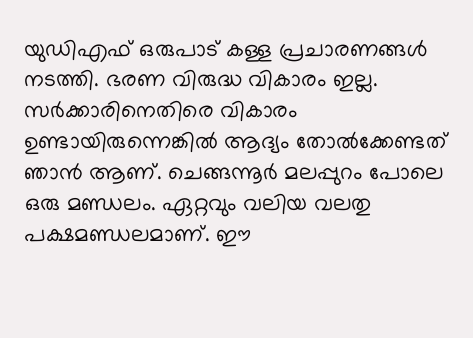യുഡിഎഫ് ഒരുപാട് കള്ള പ്രചാരണങ്ങൾ നടത്തി. ഭരണ വിരുദ്ധ വികാരം ഇല്ല. സർക്കാരിനെതിരെ വികാരം ഉണ്ടായിരുന്നെങ്കിൽ ആദ്യം തോൽക്കേണ്ടത് ഞാൻ ആണ്. ചെങ്ങന്നൂർ മലപ്പുറം പോലെ ഒരു മണ്ഡലം. ഏറ്റവും വലിയ വലതു പക്ഷമണ്ഡലമാണ്. ഈ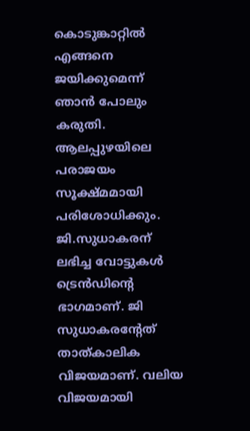കൊടുങ്കാറ്റിൽ എങ്ങനെ ജയിക്കുമെന്ന് ഞാൻ പോലും കരുതി.
ആലപ്പുഴയിലെ പരാജയം സൂക്ഷ്മമായി പരിശോധിക്കും. ജി.സുധാകരന് ലഭിച്ച വോട്ടുകൾ ട്രെൻഡിന്റെ ഭാഗമാണ്. ജി സുധാകരന്റേത് താത്കാലിക വിജയമാണ്. വലിയ വിജയമായി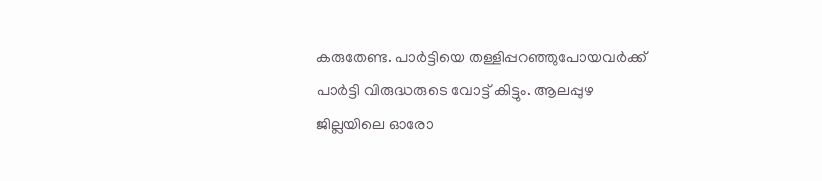കരുതേണ്ട. പാർട്ടിയെ തള്ളിപ്പറഞ്ഞുപോയവർക്ക് പാർട്ടി വിരുദ്ധരുടെ വോട്ട് കിട്ടും. ആലപ്പുഴ ജില്ലയിലെ ഓരോ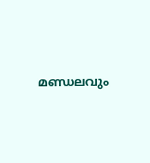മണ്ഡലവും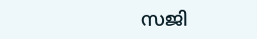സജി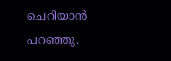ചെറിയാൻ പറഞ്ഞു.